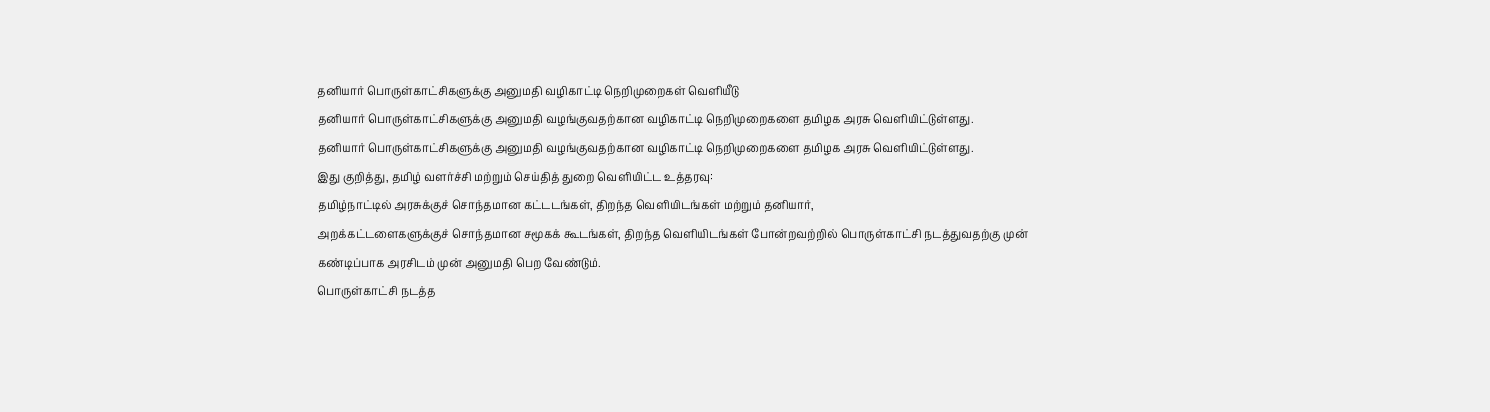தனியார் பொருள்காட்சிகளுக்கு அனுமதி வழிகாட்டி நெறிமுறைகள் வெளியீடு
தனியார் பொருள்காட்சிகளுக்கு அனுமதி வழங்குவதற்கான வழிகாட்டி நெறிமுறைகளை தமிழக அரசு வெளியிட்டுள்ளது.
தனியார் பொருள்காட்சிகளுக்கு அனுமதி வழங்குவதற்கான வழிகாட்டி நெறிமுறைகளை தமிழக அரசு வெளியிட்டுள்ளது.
இது குறித்து, தமிழ் வளர்ச்சி மற்றும் செய்தித் துறை வெளியிட்ட உத்தரவு:
தமிழ்நாட்டில் அரசுக்குச் சொந்தமான கட்டடங்கள், திறந்த வெளியிடங்கள் மற்றும் தனியார்,
அறக்கட்டளைகளுக்குச் சொந்தமான சமூகக் கூடங்கள், திறந்த வெளியிடங்கள் போன்றவற்றில் பொருள்காட்சி நடத்துவதற்கு முன் கண்டிப்பாக அரசிடம் முன் அனுமதி பெற வேண்டும்.
பொருள்காட்சி நடத்த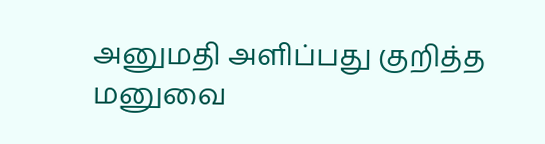அனுமதி அளிப்பது குறித்த மனுவை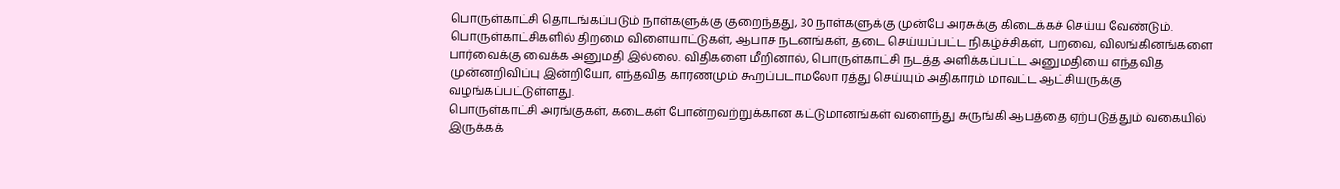பொருள்காட்சி தொடங்கப்படும் நாள்களுக்கு குறைந்தது, 30 நாள்களுக்கு முன்பே அரசுக்கு கிடைக்கச் செய்ய வேண்டும்.
பொருள்காட்சிகளில் திறமை விளையாட்டுகள், ஆபாச நடனங்கள், தடை செய்யப்பட்ட நிகழ்ச்சிகள், பறவை, விலங்கினங்களை பார்வைக்கு வைக்க அனுமதி இல்லை. விதிகளை மீறினால், பொருள்காட்சி நடத்த அளிக்கப்பட்ட அனுமதியை எந்தவித முன்னறிவிப்பு இன்றியோ, எந்தவித காரணமும் கூறப்படாமலோ ரத்து செய்யும் அதிகாரம் மாவட்ட ஆட்சியருக்கு வழங்கப்பட்டுள்ளது.
பொருள்காட்சி அரங்குகள், கடைகள் போன்றவற்றுக்கான கட்டுமானங்கள் வளைந்து சுருங்கி ஆபத்தை ஏற்படுத்தும் வகையில் இருக்கக்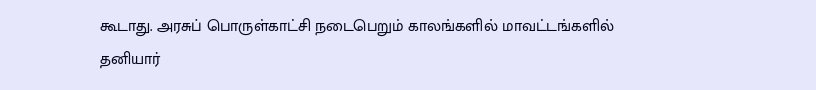கூடாது. அரசுப் பொருள்காட்சி நடைபெறும் காலங்களில் மாவட்டங்களில் தனியார்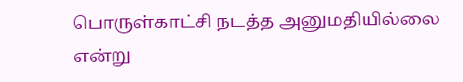பொருள்காட்சி நடத்த அனுமதியில்லை என்று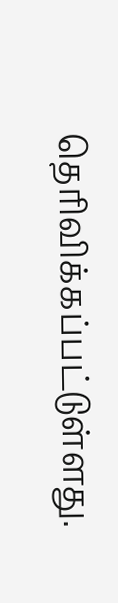தெரிவிக்கப்பட்டுள்ளது.